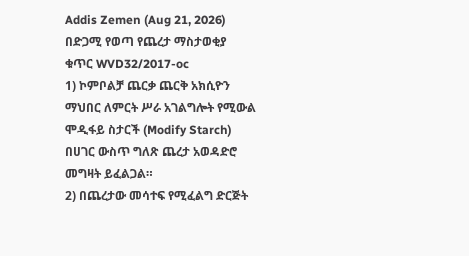Addis Zemen (Aug 21, 2026)
በድጋሚ የወጣ የጨረታ ማስታወቂያ
ቁጥር WVD32/2017-oc
1) ኮምቦልቻ ጨርቃ ጨርቅ አክሲዮን ማህበር ለምርት ሥራ አገልግሎት የሚውል ሞዲፋይ ስታርች (Modify Starch) በሀገር ውስጥ ግለጽ ጨረታ አወዳድሮ መግዛት ይፈልጋል።
2) በጨረታው መሳተፍ የሚፈልግ ድርጅት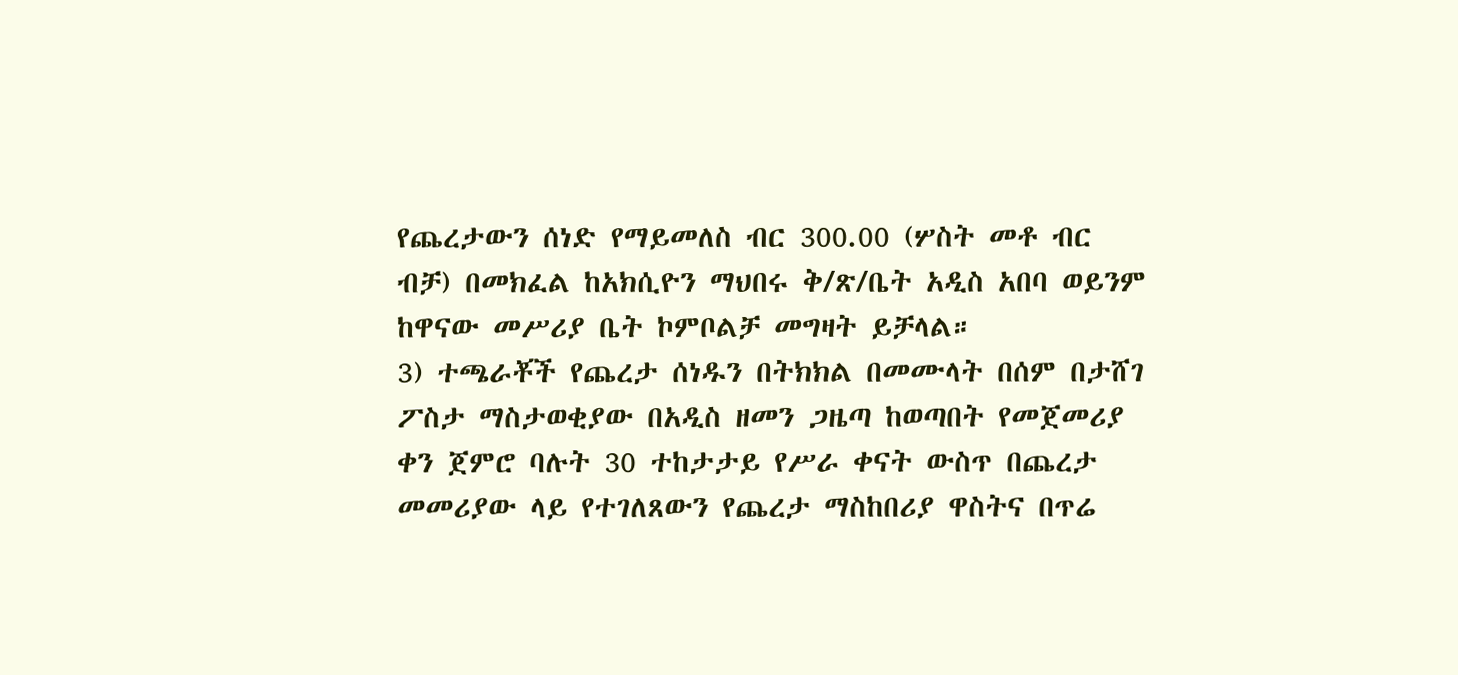የጨረታውን ሰነድ የማይመለስ ብር 300.00 (ሦስት መቶ ብር ብቻ) በመክፈል ከአክሲዮን ማህበሩ ቅ/ጽ/ቤት አዲስ አበባ ወይንም ከዋናው መሥሪያ ቤት ኮምቦልቻ መግዛት ይቻላል።
3) ተጫራቾች የጨረታ ሰነዱን በትክክል በመሙላት በሰም በታሸገ ፖስታ ማስታወቂያው በአዲስ ዘመን ጋዜጣ ከወጣበት የመጀመሪያ ቀን ጀምሮ ባሉት 30 ተከታታይ የሥራ ቀናት ውስጥ በጨረታ መመሪያው ላይ የተገለጸውን የጨረታ ማስከበሪያ ዋስትና በጥሬ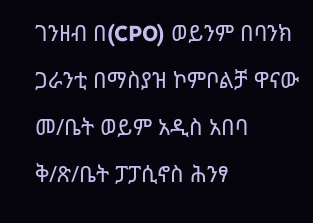ገንዘብ በ(CPO) ወይንም በባንክ ጋራንቲ በማስያዝ ኮምቦልቻ ዋናው መ/ቤት ወይም አዲስ አበባ ቅ/ጽ/ቤት ፓፓሲኖስ ሕንፃ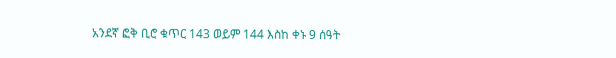አንደኛ ፎቅ ቢሮ ቁጥር 143 ወይም 144 እስከ ቀኑ 9 ሰዓት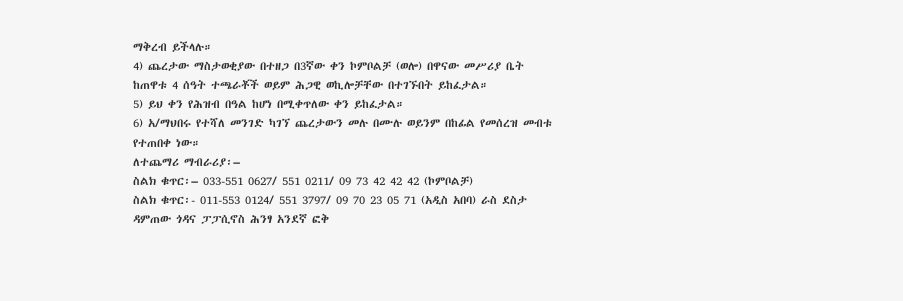ማቅረብ ይችላሉ።
4) ጨረታው ማስታወቂያው በተዘጋ በ3ኛው ቀን ኮምቦልቻ (ወሎ) በዋናው መሥሪያ ቤት ከጠዋቱ 4 ሰዓት ተጫራቾች ወይም ሕጋዊ ወኪሎቻቸው በተገኙበት ይከፈታል።
5) ይህ ቀን የሕዝብ በዓል ከሆነ በሚቀጥለው ቀን ይከፈታል።
6) አ/ማህበሩ የተሻለ መንገድ ካገኘ ጨረታውን መሉ በሙሉ ወይንም በከፊል የመሰረዝ መብቱ የተጠበቀ ነው።
ለተጨማሪ ማብራሪያ፡–
ስልክ ቁጥር፡– 033-551 0627/ 551 0211/ 09 73 42 42 42 (ኮምቦልቻ)
ስልክ ቁጥር፡- 011-553 0124/ 551 3797/ 09 70 23 05 71 (አዲስ አበባ) ራስ ደስታ ዳምጠው ጎዳና ፓፓሲኖስ ሕንፃ አንደኛ ፎቅ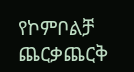የኮምቦልቻ ጨርቃጨርቅ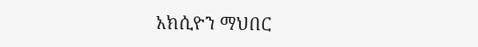አክሲዮን ማህበር